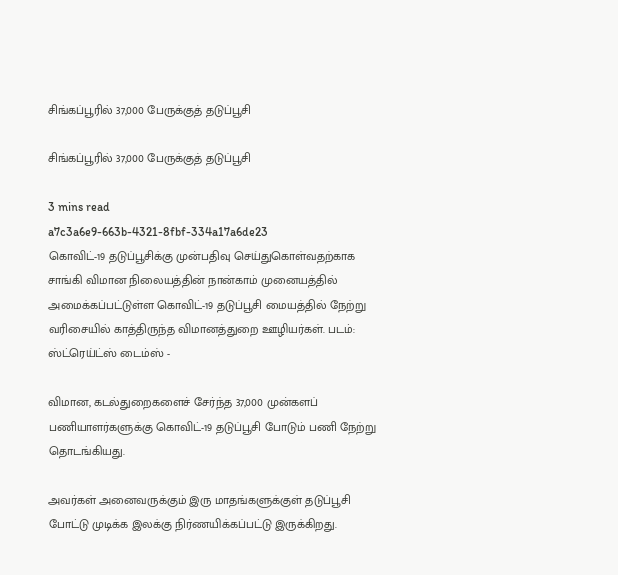சிங்கப்பூரில் 37,000 பேருக்குத் தடுப்பூசி

சிங்கப்பூரில் 37,000 பேருக்குத் தடுப்பூசி

3 mins read
a7c3a6e9-663b-4321-8fbf-334a17a6de23
கொவிட்-19 தடுப்பூசிக்கு முன்பதிவு செய்துகொள்வதற்காக சாங்கி விமான நிலையத்தின் நான்காம் முனையத்தில் அமைக்கப்பட்டுள்ள கொவிட்-19 தடுப்பூசி மையத்தில் நேற்று வரிசையில் காத்திருந்த விமானத்துறை ஊழியர்கள். படம்: ஸ்ட்ரெய்ட்ஸ் டைம்ஸ் -

விமான, கடல்துறைகளைச் சேர்ந்த 37,000 முன்களப் பணியாளர்களுக்கு கொவிட்-19 தடுப்பூசி போடும் பணி நேற்று தொடங்கியது.

அவர்கள் அனைவருக்கும் இரு மாதங்களுக்குள் தடுப்பூசி போட்டு முடிக்க இலக்கு நிர்ணயிக்கப்பட்டு இருக்கிறது.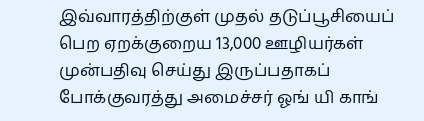இவ்வாரத்திற்குள் முதல் தடுப்பூசியைப் பெற ஏறக்குறைய 13,000 ஊழியர்கள் முன்பதிவு செய்து இருப்பதாகப் போக்குவரத்து அமைச்சர் ஓங் யி காங்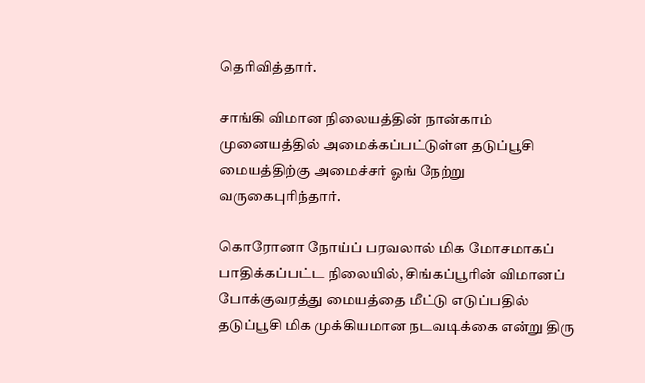தெரிவித்தார்.

சாங்கி விமான நிலையத்தின் நான்காம் முனையத்தில் அமைக்கப்பட்டுள்ள தடுப்பூசி மையத்திற்கு அமைச்சர் ஓங் நேற்று வருகைபுரிந்தார்.

கொரோனா நோய்ப் பரவலால் மிக மோசமாகப் பாதிக்கப்பட்ட நிலையில், சிங்கப்பூரின் விமானப் போக்குவரத்து மையத்தை மீட்டு எடுப்பதில் தடுப்பூசி மிக முக்கியமான நடவடிக்கை என்று திரு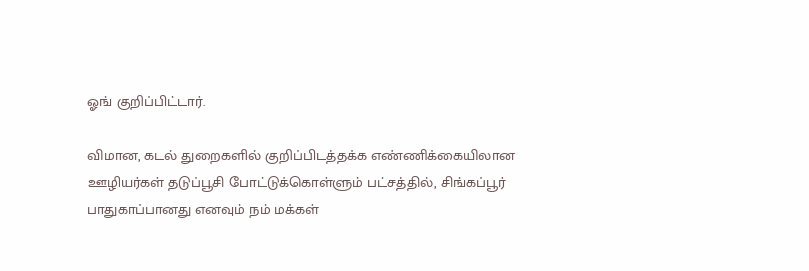ஓங் குறிப்பிட்டார்.

விமான, கடல் துறைகளில் குறிப்பிடத்தக்க எண்ணிக்கையிலான ஊழியர்கள் தடுப்பூசி போட்டுக்கொள்ளும் பட்சத்தில், சிங்கப்பூர் பாதுகாப்பானது எனவும் நம் மக்கள்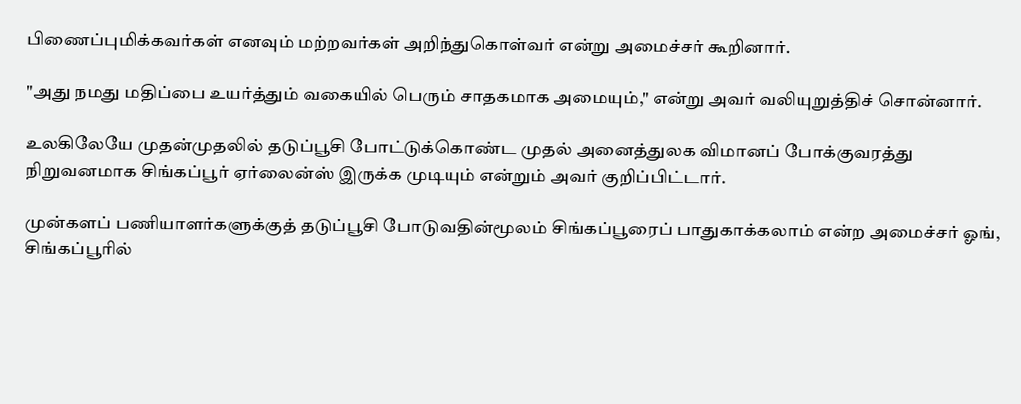பிணைப்புமிக்கவர்கள் எனவும் மற்றவர்கள் அறிந்துகொள்வர் என்று அமைச்சர் கூறினார்.

"அது நமது மதிப்பை உயர்த்தும் வகையில் பெரும் சாதகமாக அமையும்," என்று அவர் வலியுறுத்திச் சொன்னார்.

உலகிலேயே முதன்முதலில் தடுப்பூசி போட்டுக்கொண்ட முதல் அனைத்துலக விமானப் போக்குவரத்து நிறுவனமாக சிங்கப்பூர் ஏர்லைன்ஸ் இருக்க முடியும் என்றும் அவர் குறிப்பிட்டார்.

முன்களப் பணியாளர்களுக்குத் தடுப்பூசி போடுவதின்மூலம் சிங்கப்பூரைப் பாதுகாக்கலாம் என்ற அமைச்சர் ஓங், சிங்கப்பூரில்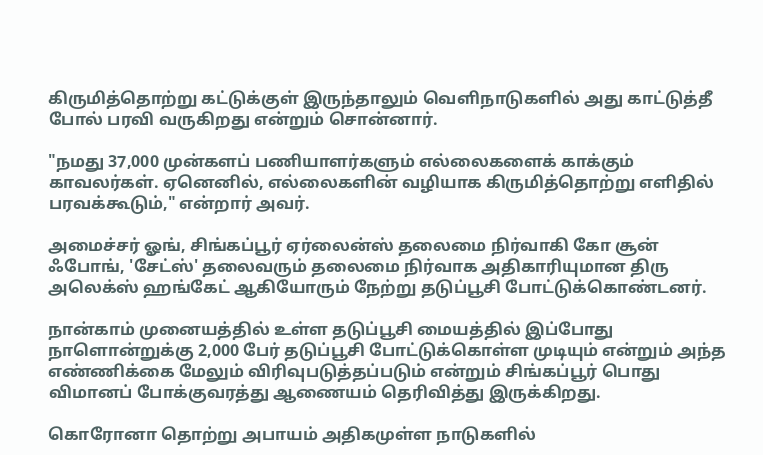கிருமித்தொற்று கட்டுக்குள் இருந்தாலும் வெளிநாடுகளில் அது காட்டுத்தீ போல் பரவி வருகிறது என்றும் சொன்னார்.

"நமது 37,000 முன்களப் பணியாளர்களும் எல்லைகளைக் காக்கும் காவலர்கள். ஏனெனில், எல்லைகளின் வழியாக கிருமித்தொற்று எளிதில் பரவக்கூடும்," என்றார் அவர்.

அமைச்சர் ஓங், சிங்கப்பூர் ஏர்லைன்ஸ் தலைமை நிர்வாகி கோ சூன் ஃபோங், 'சேட்ஸ்' தலைவரும் தலைமை நிர்வாக அதிகாரியுமான திரு அலெக்ஸ் ஹங்கேட் ஆகியோரும் நேற்று தடுப்பூசி போட்டுக்கொண்டனர்.

நான்காம் முனையத்தில் உள்ள தடுப்பூசி மையத்தில் இப்போது நாளொன்றுக்கு 2,000 பேர் தடுப்பூசி போட்டுக்கொள்ள முடியும் என்றும் அந்த எண்ணிக்கை மேலும் விரிவுபடுத்தப்படும் என்றும் சிங்கப்பூர் பொது விமானப் போக்குவரத்து ஆணையம் தெரிவித்து இருக்கிறது.

கொரோனா தொற்று அபாயம் அதிகமுள்ள நாடுகளில்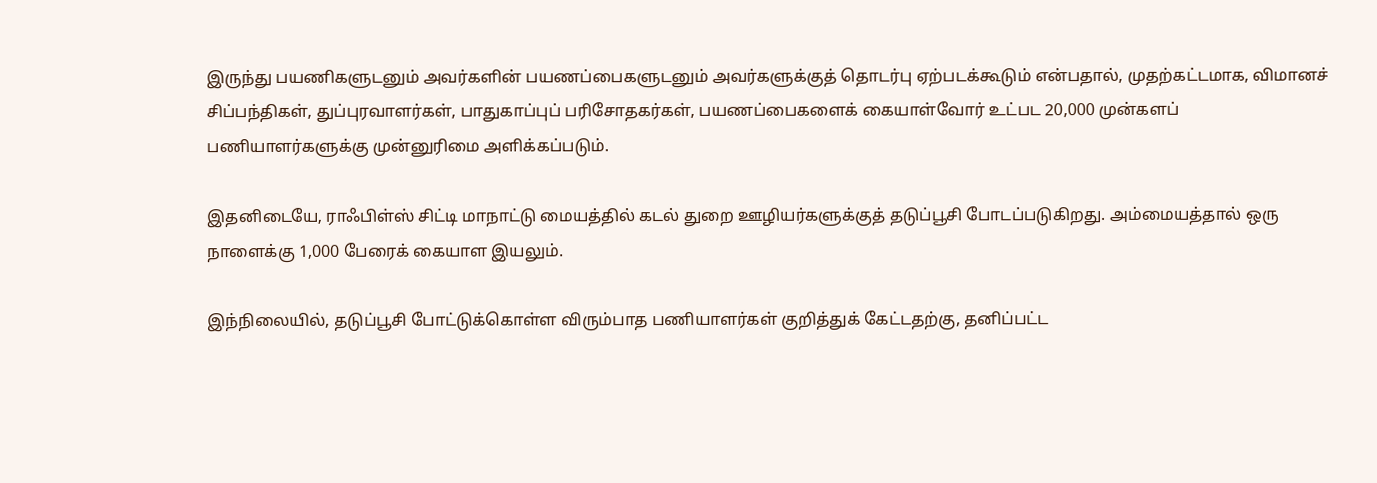இருந்து பயணிகளுடனும் அவர்களின் பயணப்பைகளுடனும் அவர்களுக்குத் தொடர்பு ஏற்படக்கூடும் என்பதால், முதற்கட்டமாக, விமானச் சிப்பந்திகள், துப்புரவாளர்கள், பாதுகாப்புப் பரிசோதகர்கள், பயணப்பைகளைக் கையாள்வோர் உட்பட 20,000 முன்களப் பணியாளர்களுக்கு முன்னுரிமை அளிக்கப்படும்.

இதனிடையே, ராஃபிள்ஸ் சிட்டி மாநாட்டு மையத்தில் கடல் துறை ஊழியர்களுக்குத் தடுப்பூசி போடப்படுகிறது. அம்மையத்தால் ஒரு நாளைக்கு 1,000 பேரைக் கையாள இயலும்.

இந்நிலையில், தடுப்பூசி போட்டுக்கொள்ள விரும்பாத பணியாளர்கள் குறித்துக் கேட்டதற்கு, தனிப்பட்ட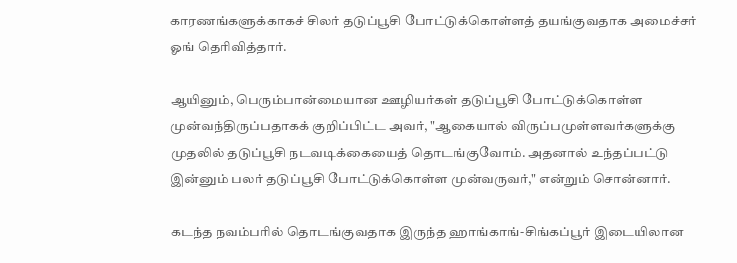காரணங்களுக்காகச் சிலர் தடுப்பூசி போட்டுக்கொள்ளத் தயங்குவதாக அமைச்சர் ஓங் தெரிவித்தார்.

ஆயினும், பெரும்பான்மையான ஊழியர்கள் தடுப்பூசி போட்டுக்கொள்ள முன்வந்திருப்பதாகக் குறிப்பிட்ட அவர், "ஆகையால் விருப்பமுள்ளவர்களுக்கு முதலில் தடுப்பூசி நடவடிக்கையைத் தொடங்குவோம். அதனால் உந்தப்பட்டு இன்னும் பலர் தடுப்பூசி போட்டுக்கொள்ள முன்வருவர்," என்றும் சொன்னார்.

கடந்த நவம்பரில் தொடங்குவதாக இருந்த ஹாங்காங்-சிங்கப்பூர் இடையிலான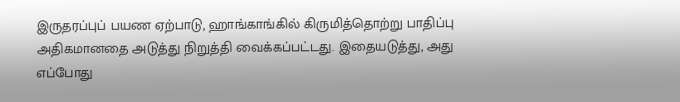இருதரப்புப் பயண ஏற்பாடு, ஹாங்காங்கில் கிருமித்தொற்று பாதிப்பு அதிகமானதை அடுத்து நிறுத்தி வைக்கப்பட்டது. இதையடுத்து, அது எப்போது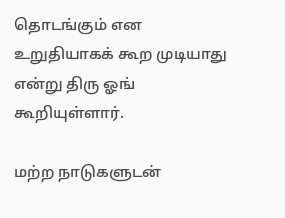தொடங்கும் என உறுதியாகக் கூற முடியாது என்று திரு ஓங் கூறியுள்ளார்.

மற்ற நாடுகளுடன்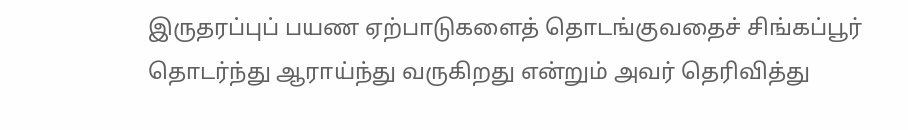இருதரப்புப் பயண ஏற்பாடுகளைத் தொடங்குவதைச் சிங்கப்பூர் தொடர்ந்து ஆராய்ந்து வருகிறது என்றும் அவர் தெரிவித்து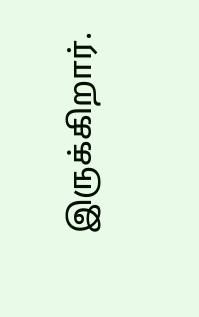இருக்கிறார்.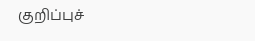குறிப்புச்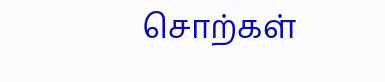சொற்கள்